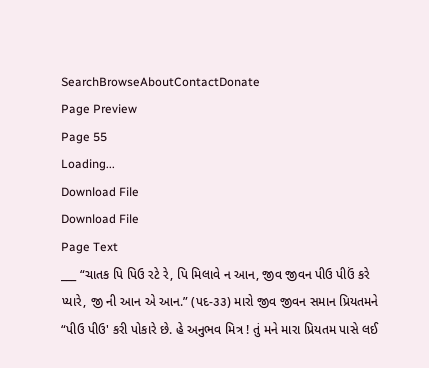SearchBrowseAboutContactDonate
Page Preview
Page 55
Loading...
Download File
Download File
Page Text
___ “ચાતક પિ પિઉ રટે રે, પિ મિલાવે ન આન, જીવ જીવન પીઉ પીઉં કરે પ્યારે, જી ની આન એ આન.” (પદ-૩૩) મારો જીવ જીવન સમાન પ્રિયતમને “પીઉ પીઉ' કરી પોકારે છે. હે અનુભવ મિત્ર ! તું મને મારા પ્રિયતમ પાસે લઈ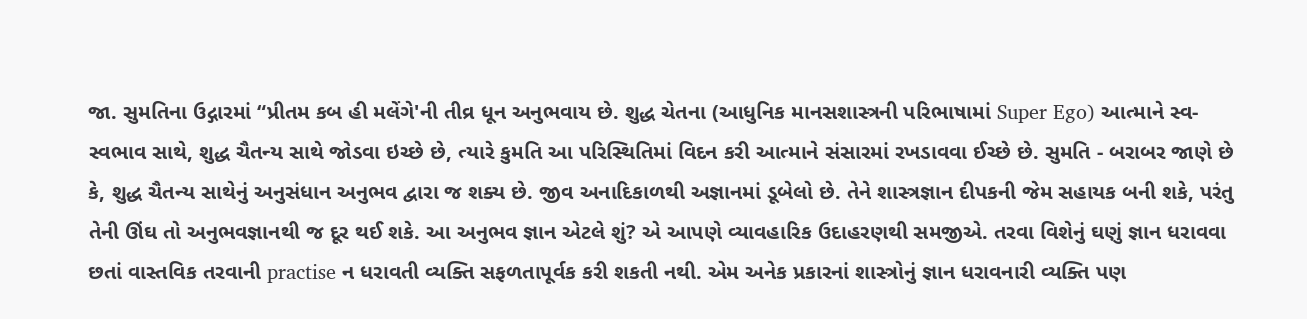જા. સુમતિના ઉદ્ગારમાં “પ્રીતમ કબ હી મલેંગે'ની તીવ્ર ધૂન અનુભવાય છે. શુદ્ધ ચેતના (આધુનિક માનસશાસ્ત્રની પરિભાષામાં Super Ego) આત્માને સ્વ-સ્વભાવ સાથે, શુદ્ધ ચૈતન્ય સાથે જોડવા ઇચ્છે છે, ત્યારે કુમતિ આ પરિસ્થિતિમાં વિદન કરી આત્માને સંસારમાં રખડાવવા ઈચ્છે છે. સુમતિ - બરાબર જાણે છે કે, શુદ્ધ ચૈતન્ય સાથેનું અનુસંધાન અનુભવ દ્વારા જ શક્ય છે. જીવ અનાદિકાળથી અજ્ઞાનમાં ડૂબેલો છે. તેને શાસ્ત્રજ્ઞાન દીપકની જેમ સહાયક બની શકે, પરંતુ તેની ઊંઘ તો અનુભવજ્ઞાનથી જ દૂર થઈ શકે. આ અનુભવ જ્ઞાન એટલે શું? એ આપણે વ્યાવહારિક ઉદાહરણથી સમજીએ. તરવા વિશેનું ઘણું જ્ઞાન ધરાવવા છતાં વાસ્તવિક તરવાની practise ન ધરાવતી વ્યક્તિ સફળતાપૂર્વક કરી શકતી નથી. એમ અનેક પ્રકારનાં શાસ્ત્રોનું જ્ઞાન ધરાવનારી વ્યક્તિ પણ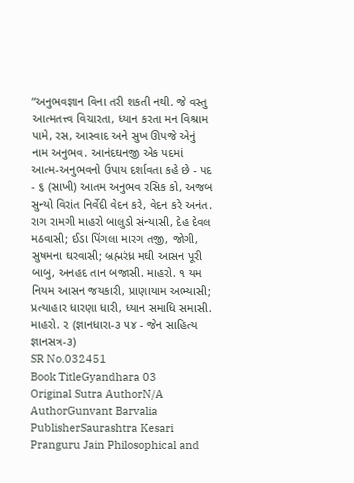“અનુભવજ્ઞાન વિના તરી શકતી નથી. જે વસ્તુ આત્મતત્ત્વ વિચારતા, ધ્યાન કરતા મન વિશ્રામ પામે, રસ, આસ્વાદ અને સુખ ઊપજે એનું નામ અનુભવ. આનંદઘનજી એક પદમાં આત્મ-અનુભવનો ઉપાય દર્શાવતા કહે છે - પદ - ૬ (સાખી) આતમ અનુભવ રસિક કો, અજબ સુન્યો વિરાંત નિર્વેદી વેદન કરે, વેદન કરે અનંત. રાગ રામગી માહરો બાલુડો સંન્યાસી, દેહ દેવલ મઠવાસી; ઈડા પિંગલા મારગ તજી, જોગી, સુષમના ઘરવાસી; બ્રહ્મરંધ્ર મઘી આસન પૂરી બાબુ, અનહદ તાન બજાસી. માહરો. ૧ યમ નિયમ આસન જયકારી, પ્રાણાયામ અભ્યાસી; પ્રત્યાહાર ધારણા ધારી, ધ્યાન સમાધિ સમાસી. માહરો. ૨ (જ્ઞાનધારા-૩ ૫૪ - જેન સાહિત્ય જ્ઞાનસત્ર-૩)
SR No.032451
Book TitleGyandhara 03
Original Sutra AuthorN/A
AuthorGunvant Barvalia
PublisherSaurashtra Kesari Pranguru Jain Philosophical and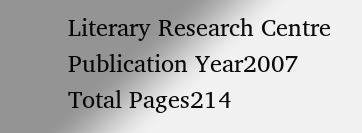Literary Research Centre
Publication Year2007
Total Pages214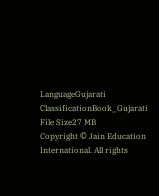LanguageGujarati
ClassificationBook_Gujarati
File Size27 MB
Copyright © Jain Education International. All rights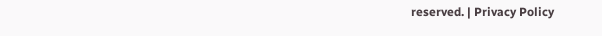reserved. | Privacy Policy